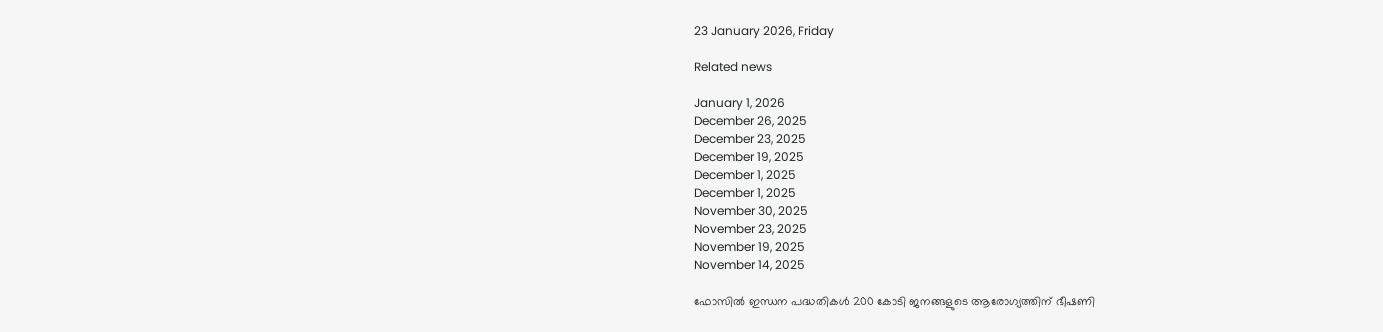23 January 2026, Friday

Related news

January 1, 2026
December 26, 2025
December 23, 2025
December 19, 2025
December 1, 2025
December 1, 2025
November 30, 2025
November 23, 2025
November 19, 2025
November 14, 2025

ഫോസിൽ ഇന്ധന പദ്ധതികള്‍ 200 കോടി ജനങ്ങളുടെ ആരോഗ്യത്തിന് ഭീഷണി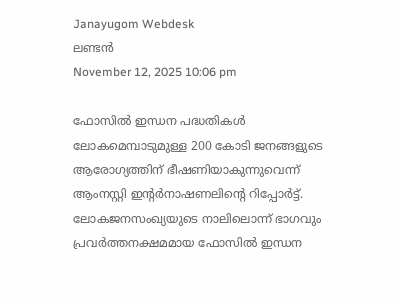Janayugom Webdesk
ലണ്ടന്‍
November 12, 2025 10:06 pm

ഫോസിൽ ഇന്ധന പദ്ധതികൾ ലോകമെമ്പാടുമുള്ള 200 കോടി ജനങ്ങളുടെ ആരോഗ്യത്തിന് ഭീഷണിയാകുന്നുവെന്ന് ആംനസ്റ്റി ഇന്റർനാഷണലിന്റെ റിപ്പോര്‍ട്ട്. ലോകജനസംഖ്യയുടെ നാലിലൊന്ന് ഭാഗവും പ്രവർത്തനക്ഷമമായ ഫോസിൽ ഇന്ധന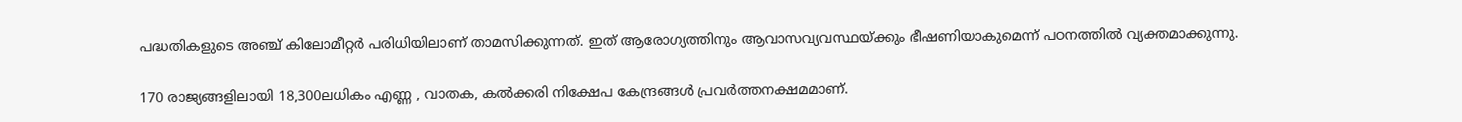പദ്ധതികളുടെ അഞ്ച് കിലോമീറ്റര്‍ പരിധിയിലാണ് താമസിക്കുന്നത്. ഇത് ആരോഗ്യത്തിനും ആവാസവ്യവസ്ഥയ്ക്കും ഭീഷണിയാകുമെന്ന് പഠനത്തില്‍ വ്യക്തമാക്കുന്നു.

170 രാജ്യങ്ങളിലായി 18,300ലധികം എണ്ണ , വാതക, കൽക്കരി നിക്ഷേപ കേന്ദ്രങ്ങൾ പ്രവര്‍ത്തനക്ഷമമാണ്.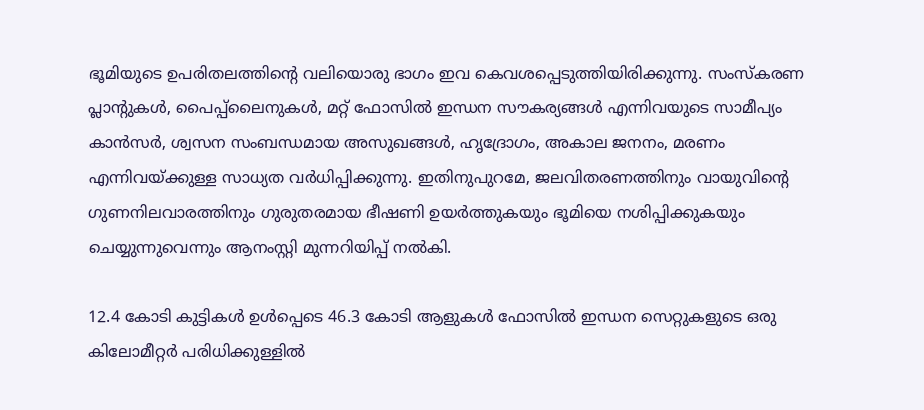ഭൂമിയുടെ ഉപരിതലത്തിന്റെ വലിയൊരു ഭാഗം ഇവ കെവശപ്പെടുത്തിയിരിക്കുന്നു. സംസ്കരണ പ്ലാന്റുകൾ, പൈപ്പ്‌ലൈനുകൾ, മറ്റ് ഫോസിൽ ഇന്ധന സൗകര്യങ്ങൾ എന്നിവയുടെ സാമീപ്യം കാൻസർ, ശ്വസന സംബന്ധമായ അസുഖങ്ങൾ, ഹൃദ്രോഗം, അകാല ജനനം, മരണം എന്നിവയ്ക്കുള്ള സാധ്യത വർധിപ്പിക്കുന്നു. ഇതിനുപുറമേ, ജലവിതരണത്തിനും വായുവിന്റെ ഗുണനിലവാരത്തിനും ഗുരുതരമായ ഭീഷണി ഉയർത്തുകയും ഭൂമിയെ നശിപ്പിക്കുകയും ചെയ്യുന്നുവെന്നും ആനംസ്റ്റി മുന്നറിയിപ്പ് നല്‍കി.

12.4 കോടി കുട്ടികള്‍ ഉള്‍പ്പെടെ 46.3 കോടി ആളുകൾ ഫോസില്‍ ഇന്ധന സെറ്റുകളുടെ ഒരു കിലോമീറ്റര്‍ പരിധിക്കുള്ളില്‍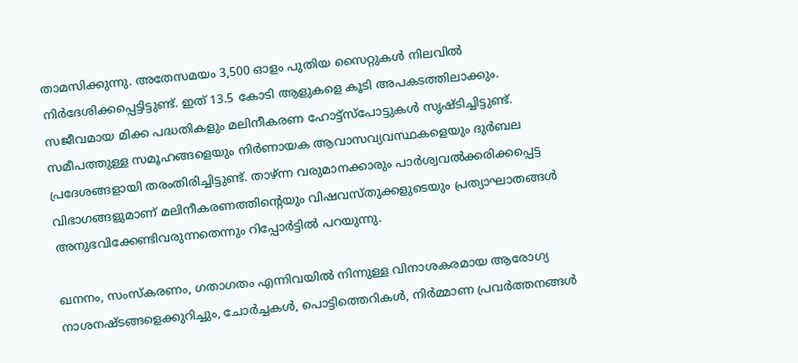താമസിക്കുന്നു. അതേസമയം 3,500 ഓളം പുതിയ സൈറ്റുകൾ നിലവിൽ നിർദേശിക്കപ്പെട്ടിട്ടുണ്ട്. ഇത് 13.5 കോടി ആളുകളെ കൂടി അപകടത്തിലാക്കും. സജീവമായ മിക്ക പദ്ധതികളും മലിനീകരണ ഹോട്ട്‌സ്‌പോട്ടുകൾ സൃഷ്ടിച്ചിട്ടുണ്ട്. സമീപത്തുള്ള സമൂഹങ്ങളെയും നിർണായക ആവാസവ്യവസ്ഥകളെയും ദുര്‍ബല പ്രദേശങ്ങളായി തരംതിരിച്ചിട്ടുണ്ട്. താഴ്ന്ന വരുമാനക്കാരും പാർശ്വവൽക്കരിക്കപ്പെട്ട വിഭാഗങ്ങളുമാണ് മലിനീകരണത്തിന്റെയും വിഷവസ്തുക്കളുടെയും പ്രത്യാഘാതങ്ങള്‍ അനുഭവിക്കേണ്ടിവരുന്നതെന്നും റിപ്പോര്‍ട്ടില്‍ പറയുന്നു.

ഖനനം, സംസ്കരണം, ഗതാഗതം എന്നിവയിൽ നിന്നുള്ള വിനാശകരമായ ആരോഗ്യ നാശനഷ്ടങ്ങളെക്കുറിച്ചും, ചോർച്ചകൾ, പൊട്ടിത്തെറികൾ, നിർമ്മാണ പ്രവർത്തനങ്ങൾ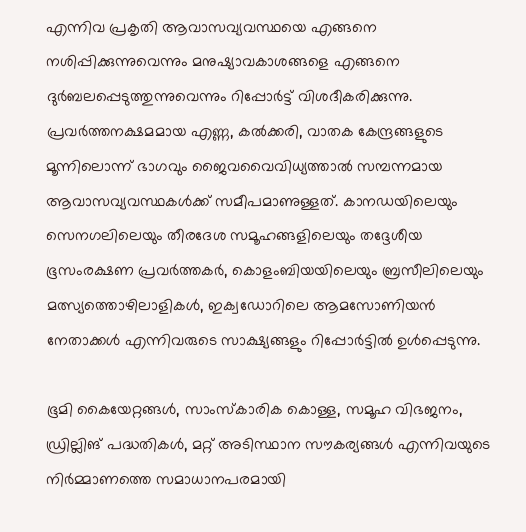എന്നിവ പ്രകൃതി ആവാസവ്യവസ്ഥയെ എങ്ങനെ നശിപ്പിക്കുന്നുവെന്നും മനുഷ്യാവകാശങ്ങളെ എങ്ങനെ ദുർബലപ്പെടുത്തുന്നുവെന്നും റിപ്പോർട്ട് വിശദീകരിക്കുന്നു. പ്രവർത്തനക്ഷമമായ എണ്ണ, കൽക്കരി, വാതക കേന്ദ്രങ്ങളുടെ മൂന്നിലൊന്ന് ഭാഗവും ജൈവവൈവിധ്യത്താൽ സമ്പന്നമായ ആവാസവ്യവസ്ഥകള്‍ക്ക് സമീപമാണുള്ളത്. കാനഡയിലെയും സെനഗലിലെയും തീരദേശ സമൂഹങ്ങളിലെയും തദ്ദേശീയ ഭൂസംരക്ഷണ പ്രവർത്തകർ, കൊളംബിയയിലെയും ബ്രസീലിലെയും മത്സ്യത്തൊഴിലാളികൾ, ഇക്വഡോറിലെ ആമസോണിയൻ നേതാക്കൾ എന്നിവരുടെ സാക്ഷ്യങ്ങളും റിപ്പോർട്ടിൽ ഉൾപ്പെടുന്നു.

ഭൂമി കൈയേറ്റങ്ങൾ, സാംസ്കാരിക കൊള്ള, സമൂഹ വിഭജനം, ഡ്രില്ലിങ് പദ്ധതികൾ, മറ്റ് അടിസ്ഥാന സൗകര്യങ്ങൾ എന്നിവയുടെ നിർമ്മാണത്തെ സമാധാനപരമായി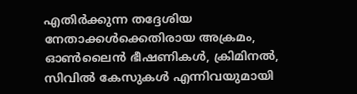എതിർക്കുന്ന തദ്ദേശിയ നേതാക്കൾക്കെതിരായ അക്രമം, ഓൺലൈൻ ഭീഷണികൾ, ക്രിമിനൽ, സിവിൽ കേസുകൾ എന്നിവയുമായി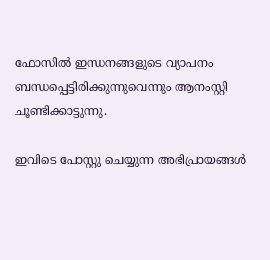ഫോസിൽ ഇന്ധനങ്ങളുടെ വ്യാപനം ബന്ധപ്പെട്ടിരിക്കുന്നുവെന്നും ആനംസ്റ്റി ചൂണ്ടിക്കാട്ടുന്നു.

ഇവിടെ പോസ്റ്റു ചെയ്യുന്ന അഭിപ്രായങ്ങള്‍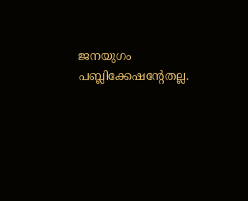ജനയുഗം പബ്ലിക്കേഷന്റേതല്ല.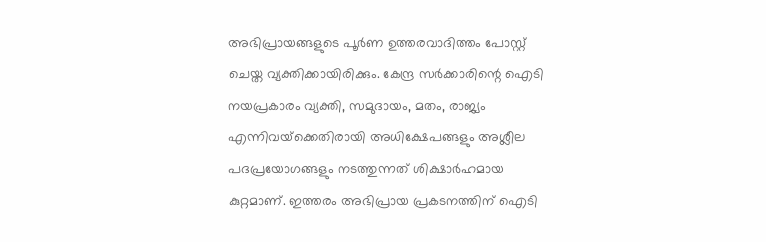അഭിപ്രായങ്ങളുടെ പൂര്‍ണ ഉത്തരവാദിത്തം പോസ്റ്റ് ചെയ്ത വ്യക്തിക്കായിരിക്കും. കേന്ദ്ര സര്‍ക്കാരിന്റെ ഐടി നയപ്രകാരം വ്യക്തി, സമുദായം, മതം, രാജ്യം എന്നിവയ്‌ക്കെതിരായി അധിക്ഷേപങ്ങളും അശ്ലീല പദപ്രയോഗങ്ങളും നടത്തുന്നത് ശിക്ഷാര്‍ഹമായ കുറ്റമാണ്. ഇത്തരം അഭിപ്രായ പ്രകടനത്തിന് ഐടി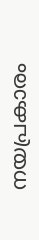നയപ്രകാരം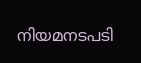നിയമനടപടി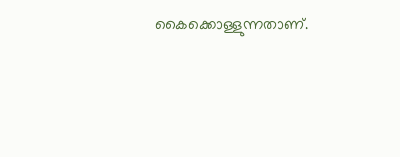കൈക്കൊള്ളുന്നതാണ്.